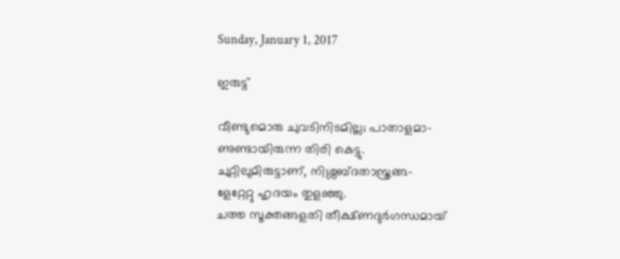Sunday, January 1, 2017

ഇരുട്ട്‌

വീണ്ടുമൊരു ചുവടിനിടമില്ല; പാതാളമാ-
ണുണ്ടായിരുന്ന തിരി കെട്ടു.
ചുറ്റിലുമിരുട്ടാണ്, നിശ്ശബ്ദതാസ്ത്രങ്ങ-
ളേറ്റേറ്റു ഹൃദയം തുളഞ്ഞു.
ചത്ത സൂക്തങ്ങളതി തീക്ഷ്ണദുര്‍ഗന്ധമായ്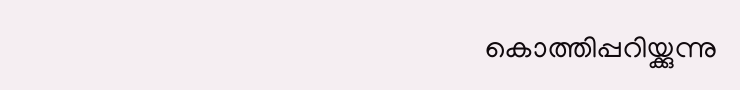കൊത്തിപ്പറിയ്ക്കുന്നു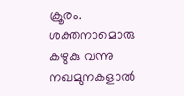ക്രൂരം.
ശക്തനാമൊരു കഴുകു വന്നു നഖമുനകളാല്‍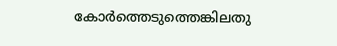കോര്‍ത്തെടുത്തെങ്കിലതു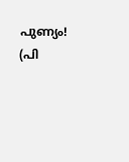പുണ്യം!
(പി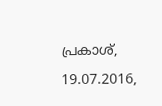പ്രകാശ്, 19.07.2016,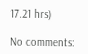17.21 hrs)

No comments: